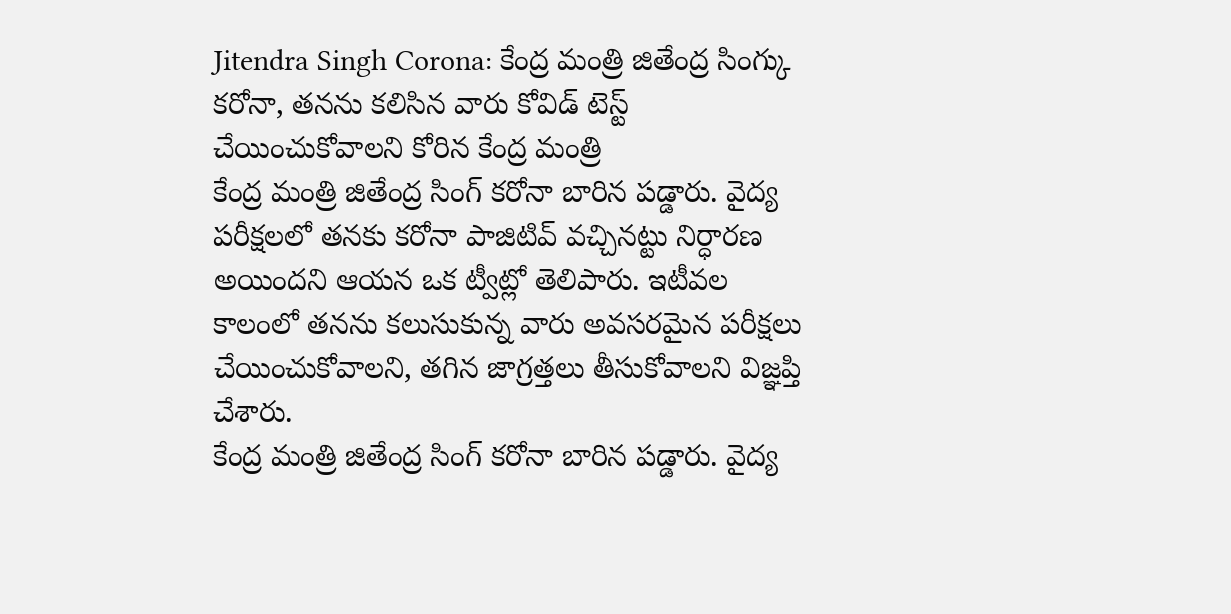Jitendra Singh Corona: కేంద్ర మంత్రి జితేంద్ర సింగ్కు కరోనా, తనను కలిసిన వారు కోవిడ్ టెస్ట్ చేయించుకోవాలని కోరిన కేంద్ర మంత్రి
కేంద్ర మంత్రి జితేంద్ర సింగ్ కరోనా బారిన పడ్డారు. వైద్య పరీక్షలలో తనకు కరోనా పాజిటివ్ వచ్చినట్టు నిర్ధారణ అయిందని ఆయన ఒక ట్వీట్లో తెలిపారు. ఇటీవల కాలంలో తనను కలుసుకున్న వారు అవసరమైన పరీక్షలు చేయించుకోవాలని, తగిన జాగ్రత్తలు తీసుకోవాలని విజ్ఞప్తి చేశారు.
కేంద్ర మంత్రి జితేంద్ర సింగ్ కరోనా బారిన పడ్డారు. వైద్య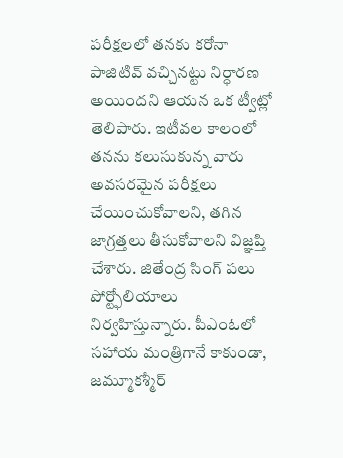పరీక్షలలో తనకు కరోనా పాజిటివ్ వచ్చినట్టు నిర్ధారణ అయిందని ఆయన ఒక ట్వీట్లో తెలిపారు. ఇటీవల కాలంలో తనను కలుసుకున్న వారు అవసరమైన పరీక్షలు చేయించుకోవాలని, తగిన జాగ్రత్తలు తీసుకోవాలని విజ్ఞప్తి చేశారు. జితేంద్ర సింగ్ పలు పోర్ట్ఫోలియాలు నిర్వహిస్తున్నారు. పీఎంఓలో సహాయ మంత్రిగానే కాకుండా, జమ్మూకశ్మీర్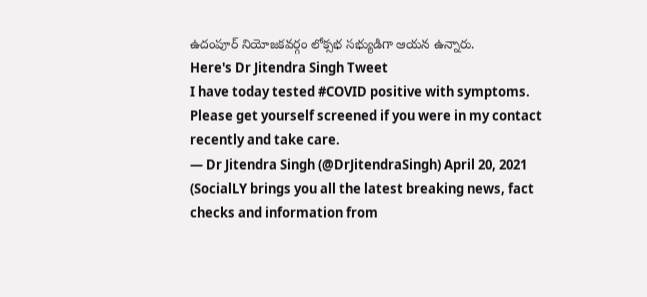ఉదంపూర్ నియోజకవర్గం లోక్సభ సభ్యుడిగా ఆయన ఉన్నారు.
Here's Dr Jitendra Singh Tweet
I have today tested #COVID positive with symptoms.
Please get yourself screened if you were in my contact recently and take care.
— Dr Jitendra Singh (@DrJitendraSingh) April 20, 2021
(SocialLY brings you all the latest breaking news, fact checks and information from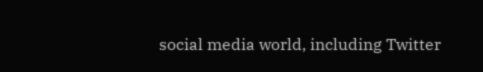social media world, including Twitter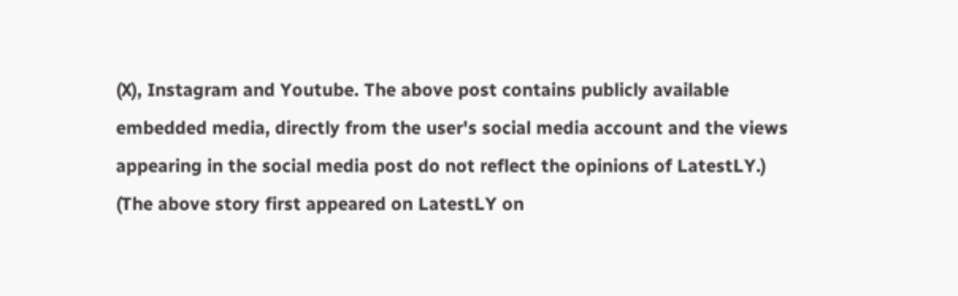(X), Instagram and Youtube. The above post contains publicly available embedded media, directly from the user's social media account and the views appearing in the social media post do not reflect the opinions of LatestLY.)
(The above story first appeared on LatestLY on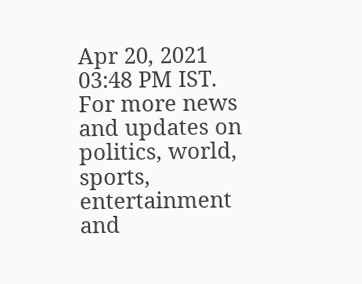Apr 20, 2021 03:48 PM IST. For more news and updates on politics, world, sports, entertainment and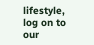lifestyle, log on to our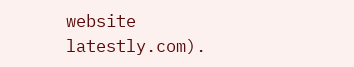website latestly.com).